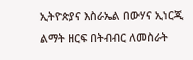ኢትዮጵያና እስራኤል በውሃና ኢነርጂ ልማት ዘርፍ በትብብር ለመስራት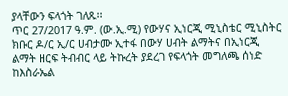ያላቸውን ፍላጎት ገለጹ፡፡
ጥር 27/2017 ዓ.ም. (ው.ኢ.ሚ) የውሃና ኢነርጂ ሚኒስቴር ሚኒስትር ክቡር ዶ/ር ኢ/ር ሀብታሙ ኢተፋ በውሃ ሀብት ልማትና በኢነርጂ ልማት ዘርፍ ትብብር ላይ ትኩረት ያደረገ የፍላጎት መግለጫ ሰነድ ከእስራኤል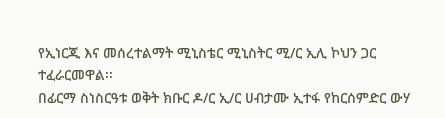የኢነርጂ እና መሰረተልማት ሚኒስቴር ሚኒስትር ሚ/ር ኢሊ ኮህን ጋር ተፈራርመዋል፡፡
በፊርማ ስነስርዓቱ ወቅት ክቡር ዶ/ር ኢ/ር ሀብታሙ ኢተፋ የከርሰምድር ውሃ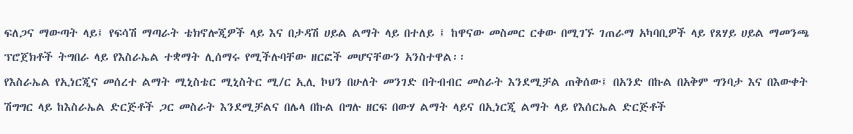ፍለጋና ማውጣት ላይ፤ የፍሳሽ ማጣራት ቴክኖሎጂዎች ላይ እና በታዳሽ ሀይል ልማት ላይ በተለይ ፤ ከዋናው መስመር ርቀው በሚገኙ ገጠራማ አካባቢዎች ላይ የጸሃይ ሀይል ማመንጫ ፕሮጀክቶች ትግበራ ላይ የእስራኤል ተቋማት ሊሰማሩ የሚችሉባቸው ዘርፎች መሆናቸውን አንስተዋል፡፡
የእስራኤል የኢነርጂና መሰረተ ልማት ሚኒስቴር ሚኒስትር ሚ/ር ኢሊ ኮህን በሁለት መንገድ በትብብር መስራት እንደሚቻል ጠቅሰው፤ በአንድ በኩል በአቅም ግንባታ እና በእውቀት ሽግግር ላይ ከእስራኤል ድርጅቶች ጋር መስራት እንደሚቻልና በሌላ በኩል በግሉ ዘርፍ በውሃ ልማት ላይና በኢነርጂ ልማት ላይ የእሰርኤል ድርጅቶች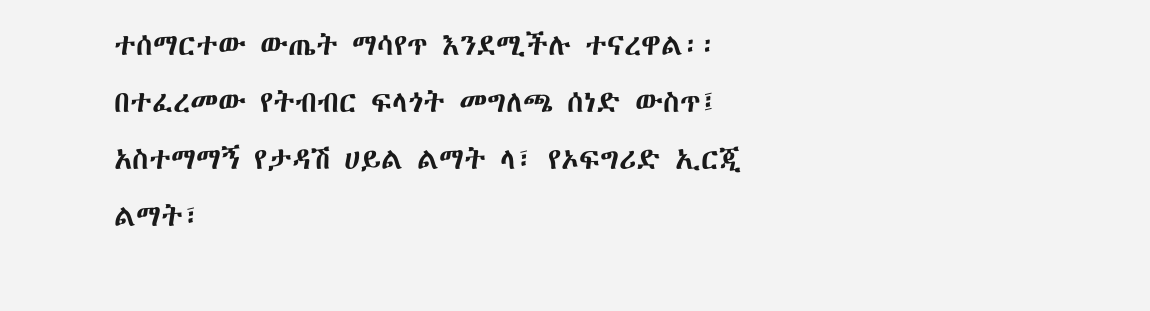ተሰማርተው ውጤት ማሳየጥ እንደሚችሉ ተናረዋል፡፡
በተፈረመው የትብብር ፍላጎት መግለጫ ሰነድ ውስጥ፤ አስተማማኝ የታዳሽ ሀይል ልማት ላ፣ የኦፍግሪድ ኢርጂ ልማት፣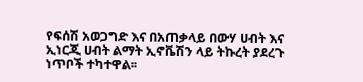የፍሰሽ አወጋግድ እና በአጠቃላይ በውሃ ሀብት እና ኢነርጂ ሀብት ልማት ኢኖቬሽን ላይ ትኩረት ያደረጉ ነጥቦች ተካተዋል፡፡